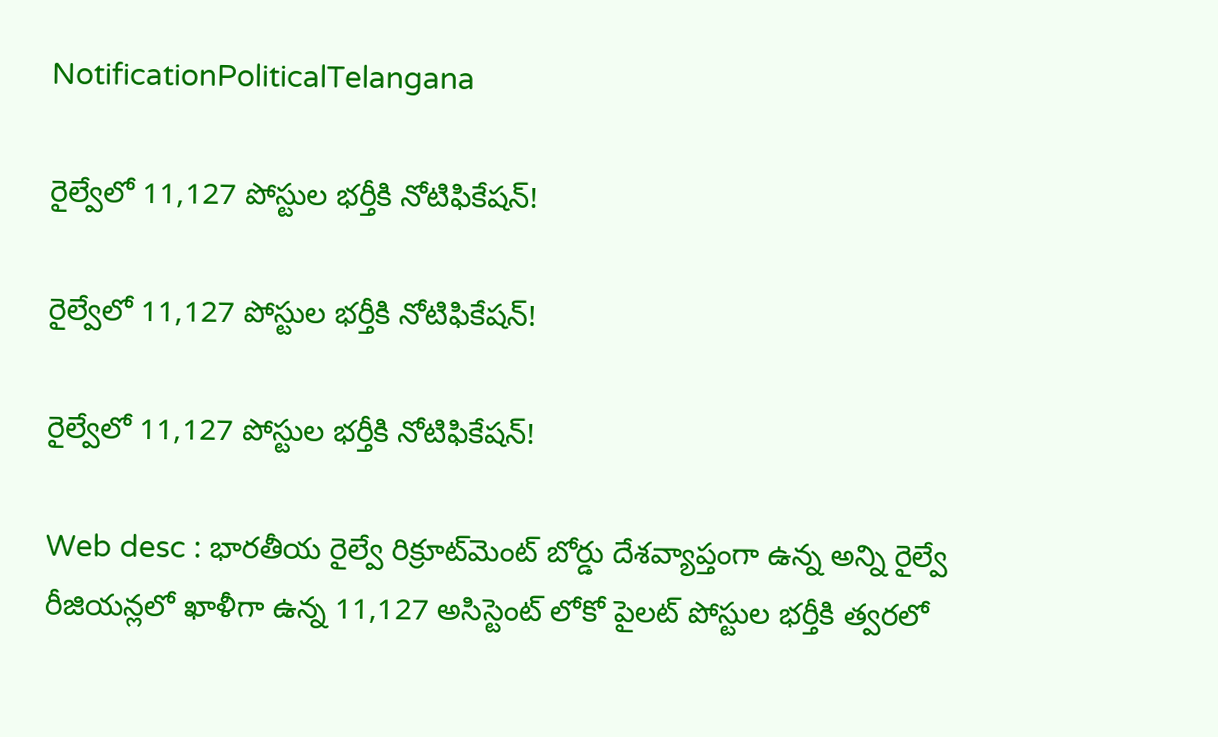NotificationPoliticalTelangana

రైల్వేలో 11,127 పోస్టుల భర్తీకి నోటిఫికేషన్!

రైల్వేలో 11,127 పోస్టుల భర్తీకి నోటిఫికేషన్!

రైల్వేలో 11,127 పోస్టుల భర్తీకి నోటిఫికేషన్!

Web desc : భారతీయ రైల్వే రిక్రూట్‌మెంట్ బోర్డు దేశవ్యాప్తంగా ఉన్న అన్ని రైల్వే రీజియన్లలో ఖాళీగా ఉన్న 11,127 అసిస్టెంట్ లోకో పైలట్ పోస్టుల భర్తీకి త్వరలో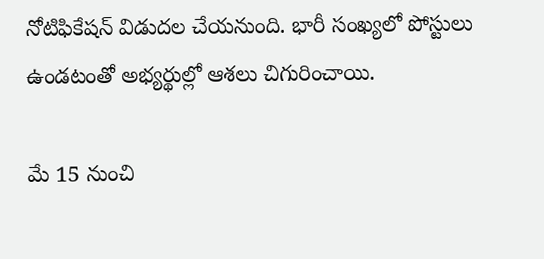నోటిఫికేషన్‌ విడుదల చేయనుంది. భారీ సంఖ్యలో పోస్టులు ఉండటంతో అభ్యర్థుల్లో ఆశలు చిగురించాయి.

మే 15 నుంచి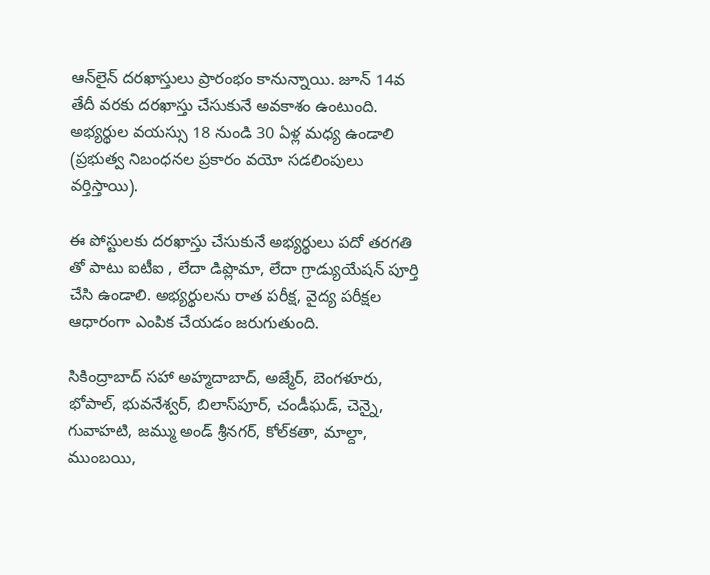ఆన్‌లైన్ దరఖాస్తులు ప్రారంభం కానున్నాయి. జూన్ 14వ తేదీ వరకు దరఖాస్తు చేసుకునే అవకాశం ఉంటుంది. అభ్యర్థుల వయస్సు 18 నుండి 30 ఏళ్ల మధ్య ఉండాలి (ప్రభుత్వ నిబంధనల ప్రకారం వయో సడలింపులు వర్తిస్తాయి).

ఈ పోస్టులకు దరఖాస్తు చేసుకునే అభ్యర్థులు పదో తరగతి తో పాటు ఐటీఐ , లేదా డిప్లొమా, లేదా గ్రాడ్యుయేషన్ పూర్తి చేసి ఉండాలి. అభ్యర్థులను రాత పరీక్ష, వైద్య పరీక్షల ఆధారంగా ఎంపిక చేయడం జరుగుతుంది.

సికింద్రాబాద్ సహా అహ్మదాబాద్, అజ్మేర్, బెంగళూరు, భోపాల్, భువనేశ్వర్, బిలాస్‌పూర్, చండీఘడ్, చెన్నై, గువాహటి, జమ్ము అండ్ శ్రీనగర్, కోల్‌కతా, మాల్దా, ముంబయి,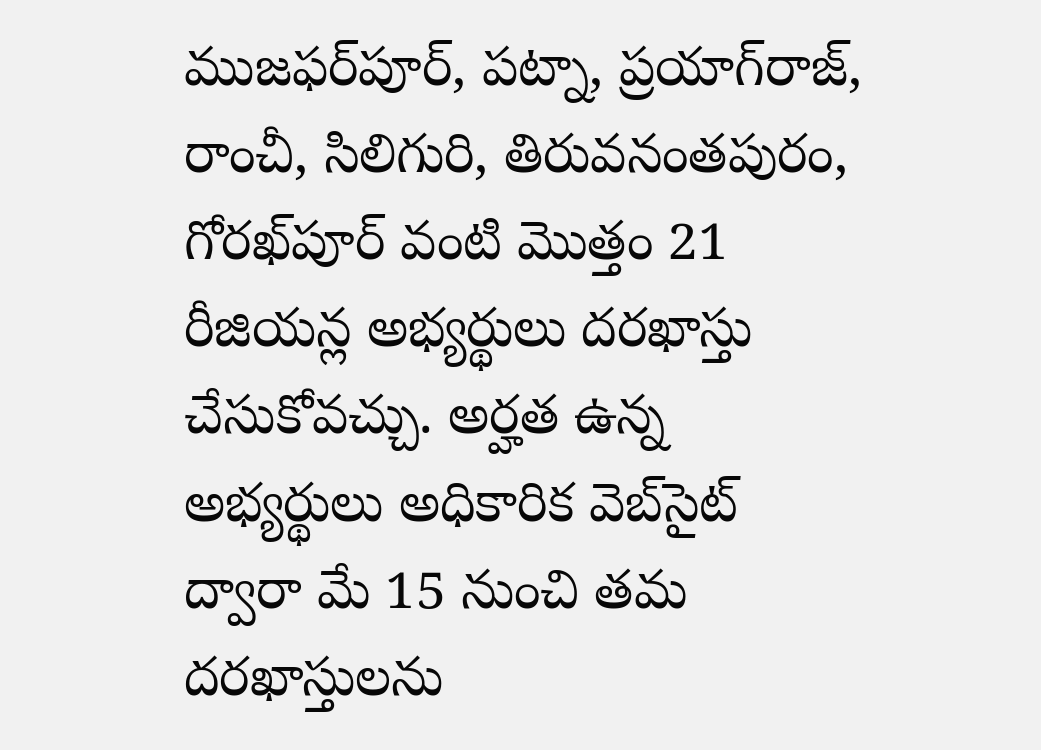ముజఫర్‌పూర్, పట్నా, ప్రయాగ్‌రాజ్, రాంచీ, సిలిగురి, తిరువనంతపురం, గోరఖ్‌పూర్ వంటి మొత్తం 21 రీజియన్ల అభ్యర్థులు దరఖాస్తు చేసుకోవచ్చు. అర్హత ఉన్న అభ్యర్థులు అధికారిక వెబ్‌సైట్ ద్వారా మే 15 నుంచి తమ దరఖాస్తులను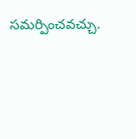సమర్పించవచ్చు.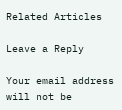Related Articles

Leave a Reply

Your email address will not be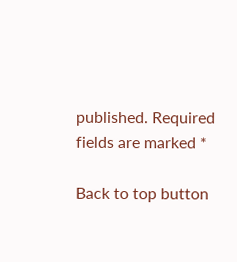published. Required fields are marked *

Back to top button